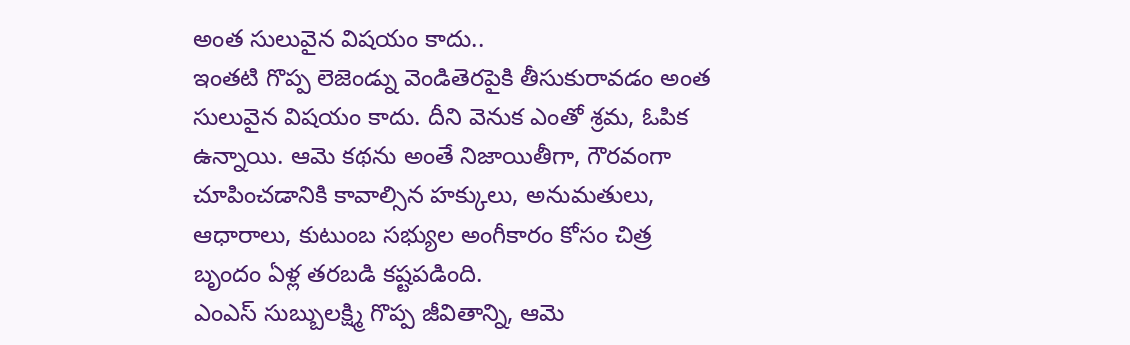అంత సులువైన విషయం కాదు..
ఇంతటి గొప్ప లెజెండ్ను వెండితెరపైకి తీసుకురావడం అంత సులువైన విషయం కాదు. దీని వెనుక ఎంతో శ్రమ, ఓపిక ఉన్నాయి. ఆమె కథను అంతే నిజాయితీగా, గౌరవంగా చూపించడానికి కావాల్సిన హక్కులు, అనుమతులు, ఆధారాలు, కుటుంబ సభ్యుల అంగీకారం కోసం చిత్ర బృందం ఏళ్ల తరబడి కష్టపడింది.
ఎంఎస్ సుబ్బులక్ష్మి గొప్ప జీవితాన్ని, ఆమె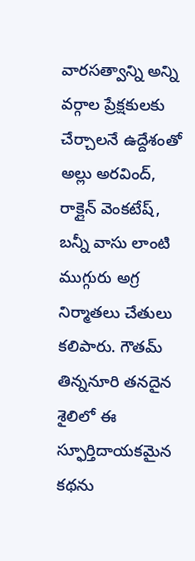వారసత్వాన్ని అన్ని వర్గాల ప్రేక్షకులకు చేర్చాలనే ఉద్దేశంతో అల్లు అరవింద్, రాక్లైన్ వెంకటేష్, బన్నీ వాసు లాంటి ముగ్గురు అగ్ర నిర్మాతలు చేతులు కలిపారు. గౌతమ్ తిన్ననూరి తనదైన శైలిలో ఈ స్ఫూర్తిదాయకమైన కథను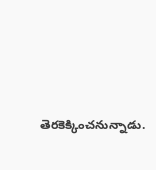తెరకెక్కించనున్నాడు.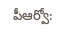పీఆర్వో: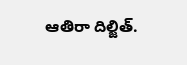ఆతిరా దిల్జిత్.